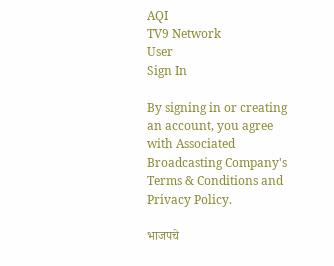AQI
TV9 Network
User
Sign In

By signing in or creating an account, you agree with Associated Broadcasting Company's Terms & Conditions and Privacy Policy.

भाजपचे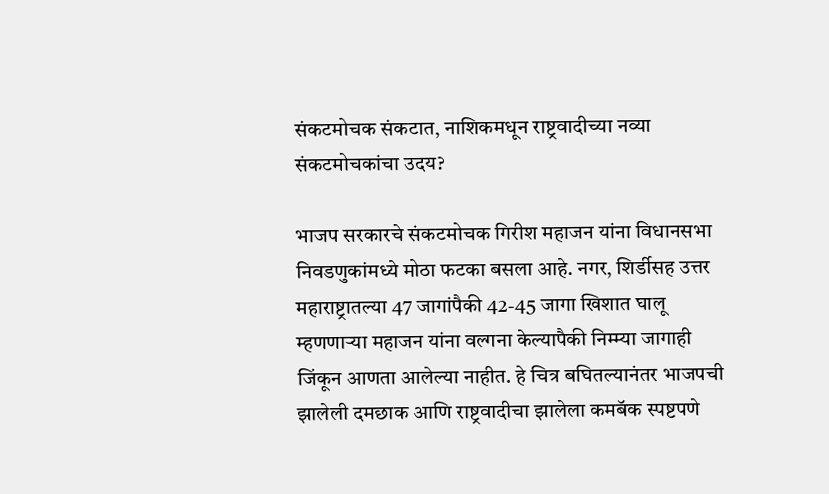संकटमोचक संकटात, नाशिकमधून राष्ट्रवादीच्या नव्या संकटमोचकांचा उदय?

भाजप सरकारचे संकटमोचक गिरीश महाजन यांना विधानसभा निवडणुकांमध्ये मोठा फटका बसला आहे. नगर, शिर्डीसह उत्तर महाराष्ट्रातल्या 47 जागांपैकी 42-45 जागा खिशात घालू म्हणणाऱ्या महाजन यांना वल्गना केल्यापैकी निम्म्या जागाही जिंकून आणता आलेल्या नाहीत. हे चित्र बघितल्यानंतर भाजपची झालेली दमछाक आणि राष्ट्रवादीचा झालेला कमबॅक स्पष्टपणे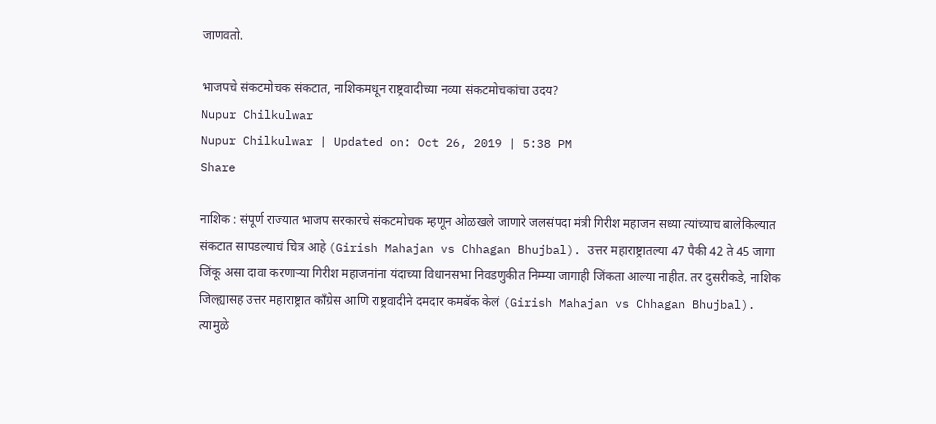जाणवतो.

भाजपचे संकटमोचक संकटात, नाशिकमधून राष्ट्रवादीच्या नव्या संकटमोचकांचा उदय?
Nupur Chilkulwar
Nupur Chilkulwar | Updated on: Oct 26, 2019 | 5:38 PM
Share

नाशिक : संपूर्ण राज्यात भाजप सरकारचे संकटमोचक म्हणून ओळखले जाणारे जलसंपदा मंत्री गिरीश महाजन सध्या त्यांच्याच बालेकिल्यात संकटात सापडल्याचं चित्र आहे (Girish Mahajan vs Chhagan Bhujbal). उत्तर महाराष्ट्रातल्या 47 पैकी 42 ते 45 जागा जिंकू असा दावा करणाऱ्या गिरीश महाजनांना यंदाच्या विधानसभा निवडणुकीत निम्म्या जागाही जिंकता आल्या नाहीत. तर दुसरीकडे, नाशिक जिल्ह्यासह उत्तर महाराष्ट्रात काँग्रेस आणि राष्ट्रवादीने दमदार कमबॅक केलं (Girish Mahajan vs Chhagan Bhujbal). त्यामुळे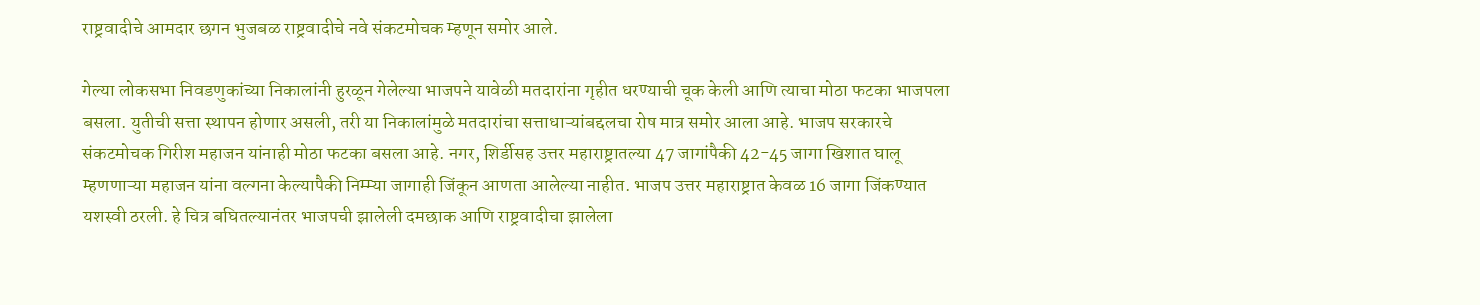राष्ट्रवादीचे आमदार छगन भुजबळ राष्ट्रवादीचे नवे संकटमोचक म्हणून समोर आले.

गेल्या लोकसभा निवडणुकांच्या निकालांनी हुरळून गेलेल्या भाजपने यावेळी मतदारांना गृहीत धरण्याची चूक केली आणि त्याचा मोठा फटका भाजपला बसला. युतीची सत्ता स्थापन होणार असली, तरी या निकालांमुळे मतदारांचा सत्ताधाऱ्यांबद्दलचा रोष मात्र समोर आला आहे. भाजप सरकारचे संकटमोचक गिरीश महाजन यांनाही मोठा फटका बसला आहे. नगर, शिर्डीसह उत्तर महाराष्ट्रातल्या 47 जागांपैकी 42-45 जागा खिशात घालू म्हणणाऱ्या महाजन यांना वल्गना केल्यापैकी निम्म्या जागाही जिंकून आणता आलेल्या नाहीत. भाजप उत्तर महाराष्ट्रात केवळ 16 जागा जिंकण्यात यशस्वी ठरली. हे चित्र बघितल्यानंतर भाजपची झालेली दमछाक आणि राष्ट्रवादीचा झालेला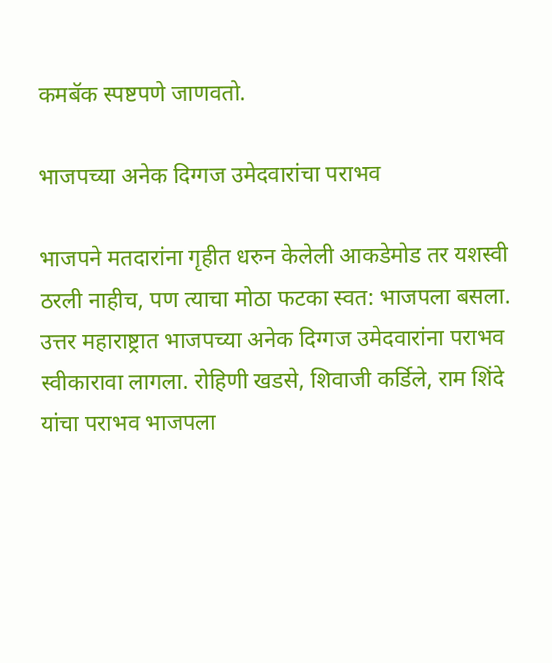कमबॅक स्पष्टपणे जाणवतो.

भाजपच्या अनेक दिग्गज उमेदवारांचा पराभव

भाजपने मतदारांना गृहीत धरुन केलेली आकडेमोड तर यशस्वी ठरली नाहीच, पण त्याचा मोठा फटका स्वत: भाजपला बसला. उत्तर महाराष्ट्रात भाजपच्या अनेक दिग्गज उमेदवारांना पराभव स्वीकारावा लागला. रोहिणी खडसे, शिवाजी कर्डिले, राम शिंदे यांचा पराभव भाजपला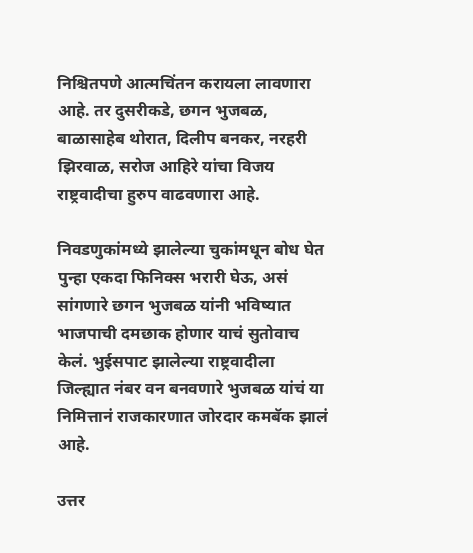निश्चितपणे आत्मचिंतन करायला लावणारा आहे. तर दुसरीकडे, छगन भुजबळ, बाळासाहेब थोरात, दिलीप बनकर, नरहरी झिरवाळ, सरोज आहिरे यांचा विजय राष्ट्रवादीचा हुरुप वाढवणारा आहे.

निवडणुकांमध्ये झालेल्या चुकांमधून बोध घेत पुन्हा एकदा फिनिक्स भरारी घेऊ, असं सांगणारे छगन भुजबळ यांनी भविष्यात भाजपाची दमछाक होणार याचं सुतोवाच केलं. भुईसपाट झालेल्या राष्ट्रवादीला जिल्ह्यात नंबर वन बनवणारे भुजबळ यांचं या निमित्तानं राजकारणात जोरदार कमबॅक झालं आहे.

उत्तर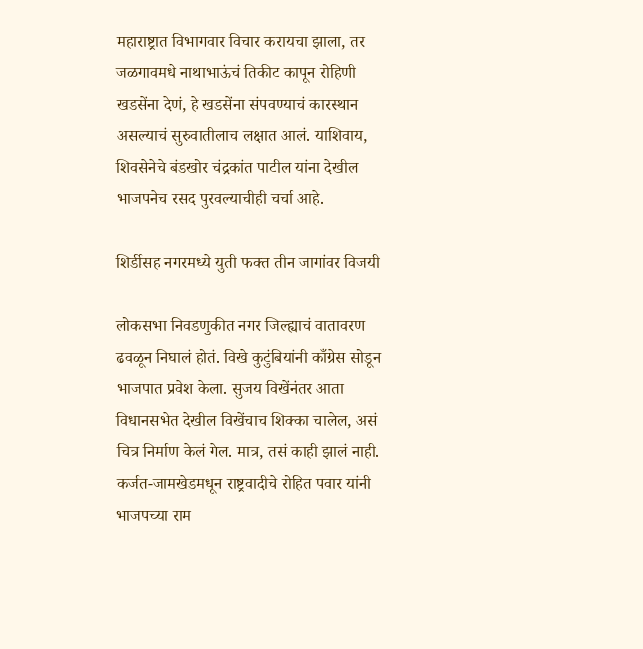महाराष्ट्रात विभागवार विचार करायचा झाला, तर जळगावमधे नाथाभाऊंचं तिकीट कापून रोहिणी खडसेंना देणं, हे खडसेंना संपवण्याचं कारस्थान असल्याचं सुरुवातीलाच लक्षात आलं. याशिवाय, शिवसेनेचे बंडखोर चंद्रकांत पाटील यांना देखील भाजपनेच रसद पुरवल्याचीही चर्चा आहे.

शिर्डीसह नगरमध्ये युती फक्त तीन जागांवर विजयी

लोकसभा निवडणुकीत नगर जिल्ह्याचं वातावरण ढवळून निघालं होतं. विखे कुटुंबियांनी काँग्रेस सोडून भाजपात प्रवेश केला. सुजय विखेंनंतर आता विधानसभेत देखील विखेंचाच शिक्का चालेल, असं चित्र निर्माण केलं गेल. मात्र, तसं काही झालं नाही. कर्जत-जामखेडमधून राष्ट्रवादीचे रोहित पवार यांनी भाजपच्या राम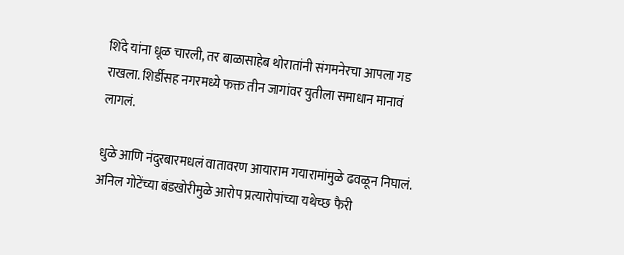शिंदे यांना धूळ चारली, तर बाळासाहेब थोरातांनी संगमनेरचा आपला गड राखला. शिर्डीसह नगरमध्ये फक्त तीन जागांवर युतीला समाधान मानावं लागलं.

धुळे आणि नंदुरबारमधलं वातावरण आयाराम गयारामांमुळे ढवळून निघालं. अनिल गोटेंच्या बंडखोरीमुळे आरोप प्रत्यारोपांच्या यथेच्छ फैरी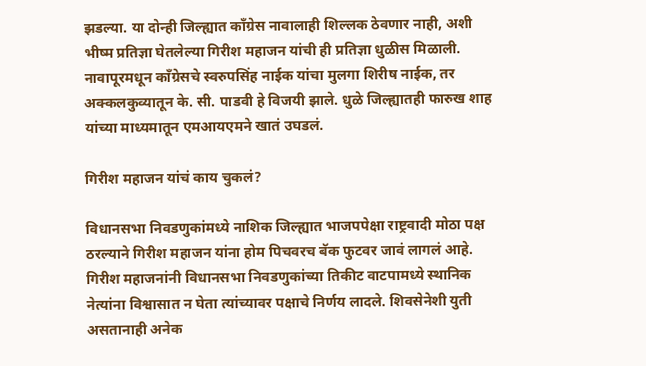झडल्या. या दोन्ही जिल्ह्यात काँग्रेस नावालाही शिल्लक ठेवणार नाही, अशी भीष्म प्रतिज्ञा घेतलेल्या गिरीश महाजन यांची ही प्रतिज्ञा धुळीस मिळाली. नावापूरमधून काँग्रेसचे स्वरुपसिंह नाईक यांचा मुलगा शिरीष नाईक, तर अक्कलकुव्यातून के. सी. पाडवी हे विजयी झाले. धुळे जिल्ह्यातही फारुख शाह यांच्या माध्यमातून एमआयएमने खातं उघडलं.

गिरीश महाजन यांचं काय चुकलं?

विधानसभा निवडणुकांमध्ये नाशिक जिल्ह्यात भाजपपेक्षा राष्ट्रवादी मोठा पक्ष ठरल्याने गिरीश महाजन यांना होम पिचवरच बॅक फुटवर जावं लागलं आहे. गिरीश महाजनांनी विधानसभा निवडणुकांच्या तिकीट वाटपामध्ये स्थानिक नेत्यांना विश्वासात न घेता त्यांच्यावर पक्षाचे निर्णय लादले. शिवसेनेशी युती असतानाही अनेक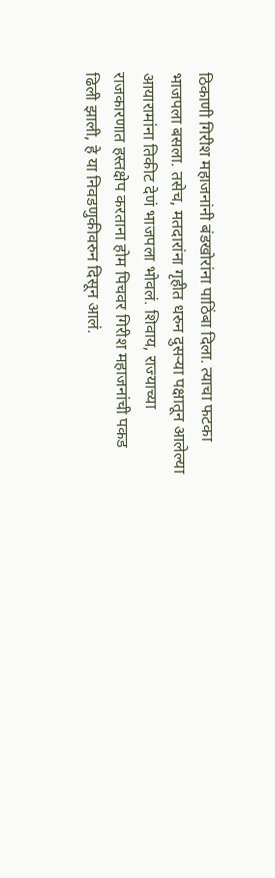ठिकाणी गिरीश महाजनांनी बंडखोरांना पाठिंबा दिला. त्याचा फटका भाजपला बसला. तसेच, मतदारांना गृहीत धरुन दुसऱ्या पक्षातून आलेल्या आयारामांना तिकीट देणं भाजपला भोवलं. शिवाय, राज्याच्या राजकारणात हस्तक्षेप करताना होम पिचवर गिरीश महाजनांची पकड ढिली झाली, हे या निवडणुकीवरुन दिसून आलं.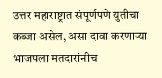उत्तर महाराष्ट्रात संपूर्णपणे युतीचा कब्जा असेल, असा दावा करणाऱ्या भाजपला मतदारांनीच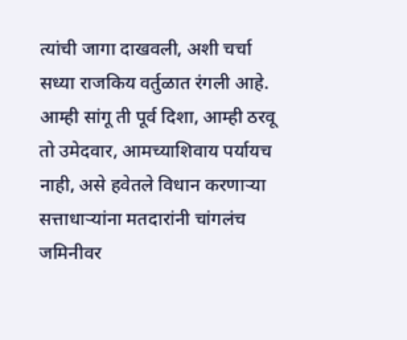त्यांची जागा दाखवली, अशी चर्चा सध्या राजकिय वर्तुळात रंगली आहे. आम्ही सांगू ती पूर्व दिशा, आम्ही ठरवू तो उमेदवार, आमच्याशिवाय पर्यायच नाही, असे हवेतले विधान करणाऱ्या सत्ताधाऱ्यांना मतदारांनी चांगलंच जमिनीवर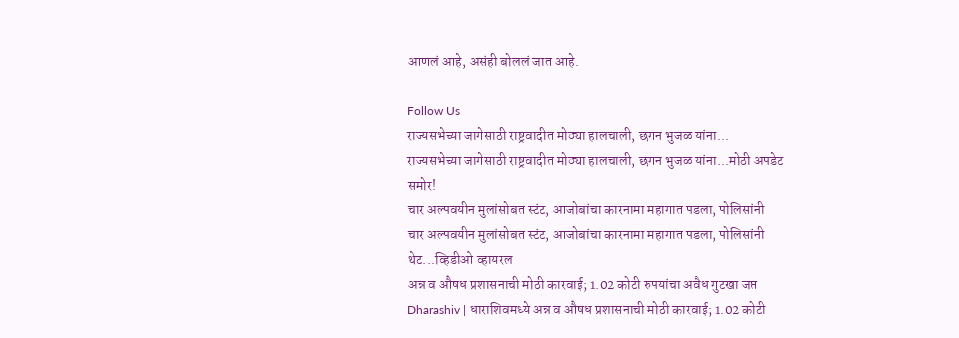आणलं आहे, असंही बोललं जात आहे.

Follow Us
राज्यसभेच्या जागेसाठी राष्ट्रवादीत मोठ्या हालचाली, छगन भुजळ यांना...
राज्यसभेच्या जागेसाठी राष्ट्रवादीत मोठ्या हालचाली, छगन भुजळ यांना...मोठी अपडेट समोर!
चार अल्पवयीन मुलांसोबत स्टंट, आजोबांचा कारनामा महागात पडला, पोलिसांनी
चार अल्पवयीन मुलांसोबत स्टंट, आजोबांचा कारनामा महागात पडला, पोलिसांनी थेट...व्हिडीओ व्हायरल
अन्न व औषध प्रशासनाची मोठी कारवाई; 1.02 कोटी रुपयांचा अवैध गुटखा जप्त
Dharashiv | धाराशिवमध्ये अन्न व औषध प्रशासनाची मोठी कारवाई; 1.02 कोटी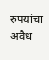रुपयांचा अवैध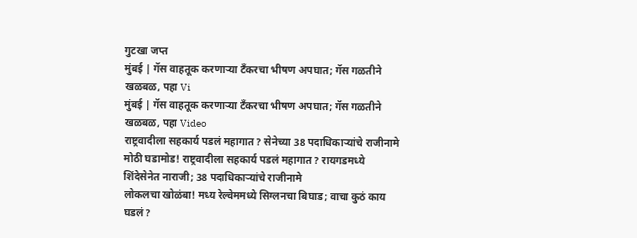गुटखा जप्त
मुंबई | गॅस वाहतूक करणाऱ्या टँकरचा भीषण अपघात; गॅस गळतीने खळबळ, पहा Vi
मुंबई | गॅस वाहतूक करणाऱ्या टँकरचा भीषण अपघात; गॅस गळतीने खळबळ, पहा Video
राष्ट्रवादीला सहकार्य पडलं महागात? सेनेच्या 38 पदाधिकाऱ्यांचे राजीनामे
मोठी घडामोड! राष्ट्रवादीला सहकार्य पडलं महागात? रायगडमध्ये शिंदेसेनेत नाराजी; 38 पदाधिकाऱ्यांचे राजीनामे
लोकलचा खोळंबा! मध्य रेल्वेममध्ये सिग्लनचा बिघाड; वाचा कुठं काय घडलं?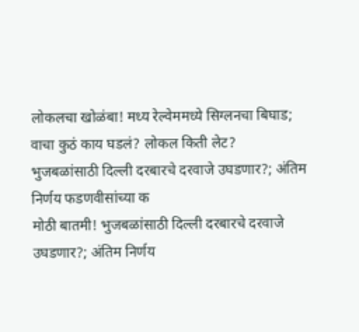लोकलचा खोळंबा! मध्य रेल्वेममध्ये सिग्लनचा बिघाड; वाचा कुठं काय घडलं? लोकल किती लेट?
भुजबळांसाठी दिल्ली दरबारचे दरवाजे उघडणार?; अंतिम निर्णय फडणवीसांच्या क
मोठी बातमी! भुजबळांसाठी दिल्ली दरबारचे दरवाजे उघडणार?; अंतिम निर्णय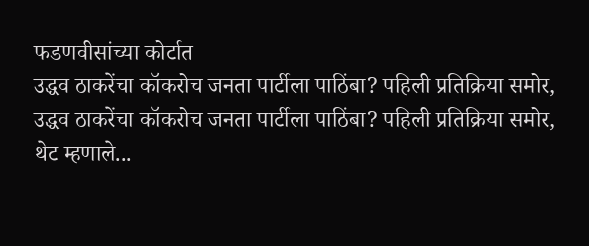फडणवीसांच्या कोर्टात
उद्धव ठाकरेंचा कॉकरोच जनता पार्टीला पाठिंबा? पहिली प्रतिक्रिया समोर,
उद्धव ठाकरेंचा कॉकरोच जनता पार्टीला पाठिंबा? पहिली प्रतिक्रिया समोर, थेट म्हणाले...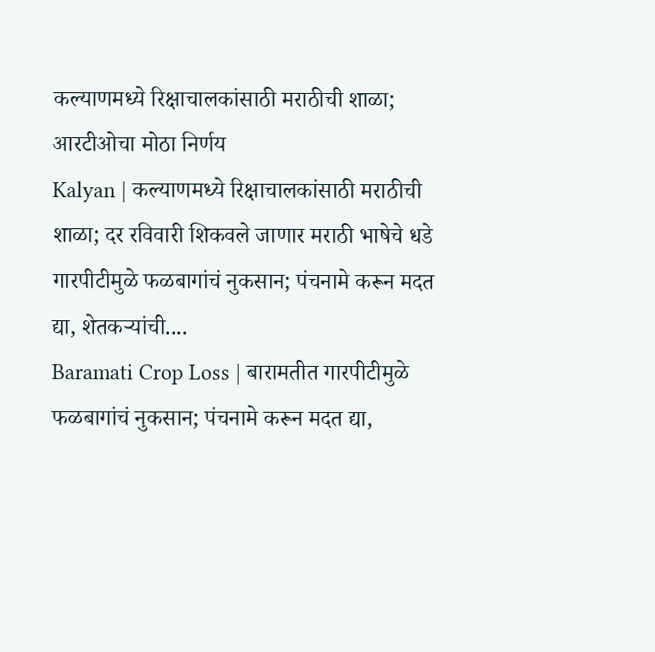कल्याणमध्ये रिक्षाचालकांसाठी मराठीची शाळा; आरटीओचा मोठा निर्णय
Kalyan | कल्याणमध्ये रिक्षाचालकांसाठी मराठीची शाळा; दर रविवारी शिकवले जाणार मराठी भाषेचे धडे
गारपीटीमुळे फळबागांचं नुकसान; पंचनामे करून मदत द्या, शेतकऱ्यांची....
Baramati Crop Loss | बारामतीत गारपीटीमुळे फळबागांचं नुकसान; पंचनामे करून मदत द्या,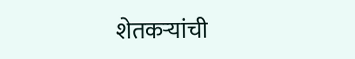शेतकऱ्यांची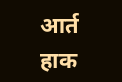आर्त हाक